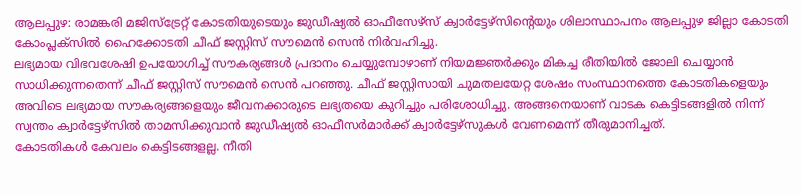ആലപ്പുഴ: രാമങ്കരി മജിസ്ട്രേറ്റ് കോടതിയുടെയും ജുഡീഷ്യൽ ഓഫീസേഴ്സ് ക്വാർട്ടേഴ്സിന്റെയും ശിലാസ്ഥാപനം ആലപ്പുഴ ജില്ലാ കോടതി കോംപ്ലക്സിൽ ഹൈക്കോടതി ചീഫ് ജസ്റ്റിസ് സൗമെൻ സെൻ നിർവഹിച്ചു.
ലഭ്യമായ വിഭവശേഷി ഉപയോഗിച്ച് സൗകര്യങ്ങൾ പ്രദാനം ചെയ്യുമ്പോഴാണ് നിയമജ്ഞർക്കും മികച്ച രീതിയിൽ ജോലി ചെയ്യാൻ സാധിക്കുന്നതെന്ന് ചീഫ് ജസ്റ്റിസ് സൗമെൻ സെൻ പറഞ്ഞു. ചീഫ് ജസ്റ്റിസായി ചുമതലയേറ്റ ശേഷം സംസ്ഥാനത്തെ കോടതികളെയും അവിടെ ലഭ്യമായ സൗകര്യങ്ങളെയും ജീവനക്കാരുടെ ലഭ്യതയെ കുറിച്ചും പരിശോധിച്ചു. അങ്ങനെയാണ് വാടക കെട്ടിടങ്ങളിൽ നിന്ന് സ്വന്തം ക്വാർട്ടേഴ്സിൽ താമസിക്കുവാൻ ജുഡീഷ്യൽ ഓഫീസർമാർക്ക് ക്വാർട്ടേഴ്സുകൾ വേണമെന്ന് തീരുമാനിച്ചത്.
കോടതികൾ കേവലം കെട്ടിടങ്ങളല്ല. നീതി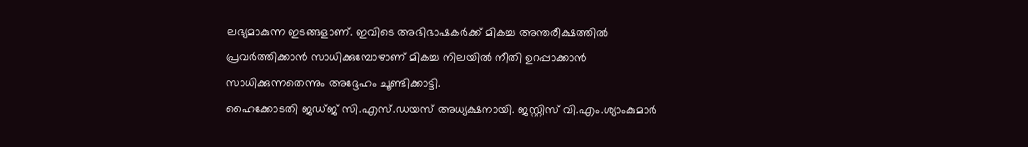ലഭ്യമാകുന്ന ഇടങ്ങളാണ്. ഇവിടെ അഭിഭാഷകർക്ക് മികച്ച അന്തരീക്ഷത്തിൽ പ്രവർത്തിക്കാൻ സാധിക്കുമ്പോഴാണ് മികച്ച നിലയിൽ നീതി ഉറപ്പാക്കാൻ സാധിക്കുന്നതെന്നും അദ്ദേഹം ചൂണ്ടിക്കാട്ടി.
ഹൈക്കോടതി ജഡ്ജ് സി.എസ്.ഡയസ് അധ്യക്ഷനായി. ജസ്റ്റിസ് വി.എം.ശ്യാംകുമാർ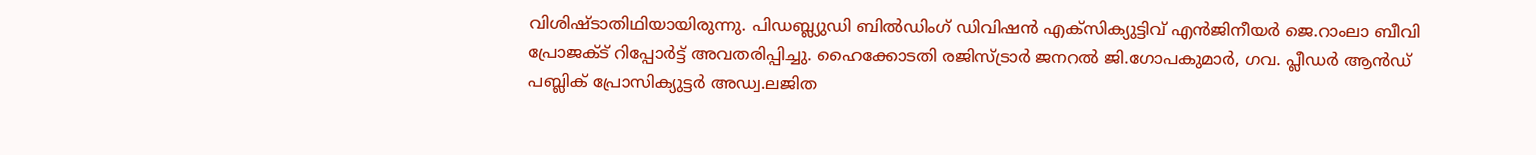വിശിഷ്ടാതിഥിയായിരുന്നു. പിഡബ്ല്യുഡി ബിൽഡിംഗ് ഡിവിഷൻ എക്സിക്യുട്ടിവ് എൻജിനീയർ ജെ.റാംലാ ബീവി പ്രോജക്ട് റിപ്പോർട്ട് അവതരിപ്പിച്ചു. ഹൈക്കോടതി രജിസ്ട്രാർ ജനറൽ ജി.ഗോപകുമാർ, ഗവ. പ്ലീഡർ ആൻഡ് പബ്ലിക് പ്രോസിക്യുട്ടർ അഡ്വ.ലജിത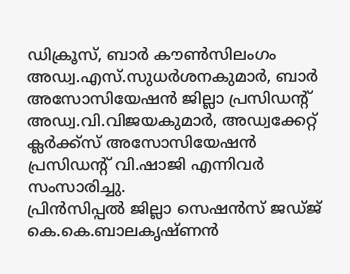ഡിക്രൂസ്, ബാർ കൗൺസിലംഗം അഡ്വ.എസ്.സുധർശനകുമാർ, ബാർ അസോസിയേഷൻ ജില്ലാ പ്രസിഡന്റ് അഡ്വ.വി.വിജയകുമാർ, അഡ്വക്കേറ്റ് ക്ലർക്ക്സ് അസോസിയേഷൻ പ്രസിഡന്റ് വി.ഷാജി എന്നിവർ സംസാരിച്ചു.
പ്രിൻസിപ്പൽ ജില്ലാ സെഷൻസ് ജഡ്ജ് കെ.കെ.ബാലകൃഷ്ണൻ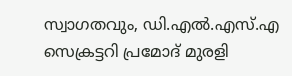സ്വാഗതവും, ഡി.എൽ.എസ്.എ സെക്രട്ടറി പ്രമോദ് മുരളി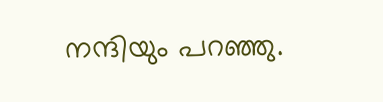നന്ദിയും പറഞ്ഞു.